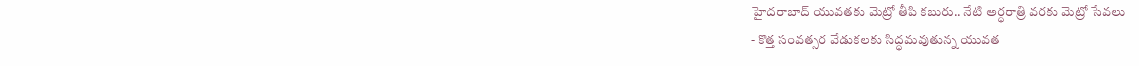హైదరాబాద్ యువతకు మెట్రో తీపి కబురు.. నేటి అర్ధరాత్రి వరకు మెట్రో సేవలు
- కొత్త సంవత్సర వేడుకలకు సిద్ధమవుతున్న యువత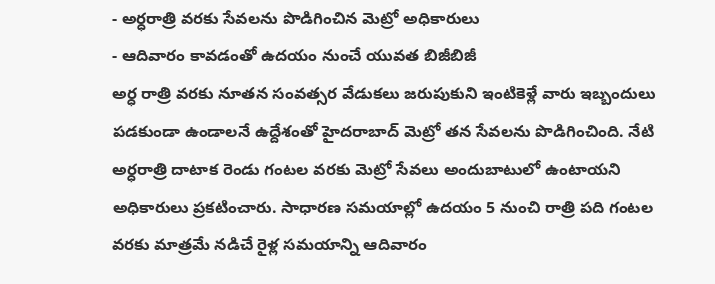- అర్ధరాత్రి వరకు సేవలను పొడిగించిన మెట్రో అధికారులు
- ఆదివారం కావడంతో ఉదయం నుంచే యువత బిజీబిజీ
అర్ధ రాత్రి వరకు నూతన సంవత్సర వేడుకలు జరుపుకుని ఇంటికెళ్లే వారు ఇబ్బందులు పడకుండా ఉండాలనే ఉద్దేశంతో హైదరాబాద్ మెట్రో తన సేవలను పొడిగించింది. నేటి అర్ధరాత్రి దాటాక రెండు గంటల వరకు మెట్రో సేవలు అందుబాటులో ఉంటాయని అధికారులు ప్రకటించారు. సాధారణ సమయాల్లో ఉదయం 5 నుంచి రాత్రి పది గంటల వరకు మాత్రమే నడిచే రైళ్ల సమయాన్ని ఆదివారం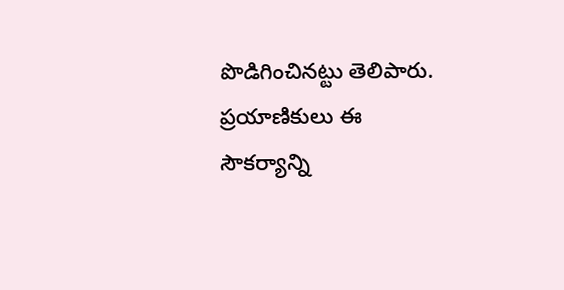పొడిగించినట్టు తెలిపారు. ప్రయాణికులు ఈ సౌకర్యాన్ని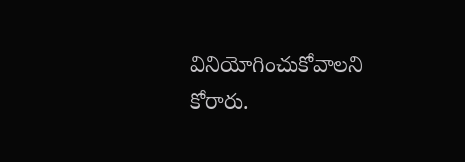వినియోగించుకోవాలని కోరారు.